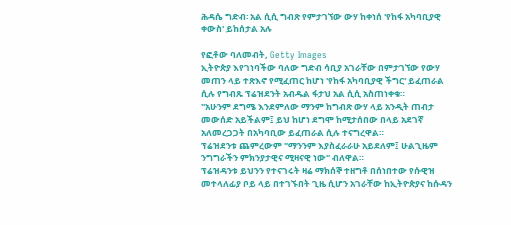ሕዳሴ ግድብ፡ አል ሲሲ ግብጽ የምታገኘው ውሃ ከቀነሰ 'የከፋ አካባቢያዊ ቀውስ' ይከሰታል አሉ

የፎቶው ባለመብት, Getty Images
ኢትዮጵያ እየገነባችው ባለው ግድብ ሳቢያ አገራቸው በምታገኘው የውሃ መጠን ላይ ተጽእኖ የሚፈጠር ከሆነ 'የከፋ አካባቢያዊ ችግር' ይፈጠራል ሲሉ የግብጹ ፕሬዝደንት አብዱል ፋታህ አል ሲሲ አስጠነቀቁ።
"አሁንም ደግሜ እንደምለው ማንም ከግብጽ ውሃ ላይ አንዲት ጠብታ መውሰድ አይችልም፤ ይህ ከሆነ ደግሞ ከሚታሰበው በላይ አደገኛ አለመረጋጋት በአካባቢው ይፈጠራል ሲሉ ተናግረዋል።
ፕሬዝደንቱ ጨምረውም "ማንንም እያስፈራራሁ አይደለም፤ ሁልጊዜም ንግግራችን ምክንያታዊና ሚዛናዊ ነው" ብለዋል።
ፕሬዝዳንቱ ይህንን የተናገሩት ዛሬ ማክሰኞ ተዘግቶ በሰነበተው የሱዊዝ መተላለፊያ ቦይ ላይ በተገኙበት ጊዜ ሲሆን አገራቸው ከኢትዮጵያና ከሱዳን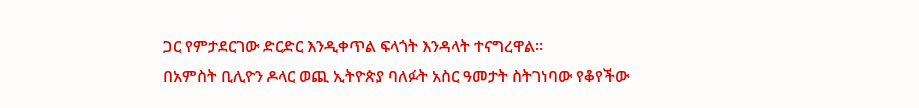ጋር የምታደርገው ድርድር እንዲቀጥል ፍላጎት እንዳላት ተናግረዋል።
በአምስት ቢሊዮን ዶላር ወጪ ኢትዮጵያ ባለፉት አስር ዓመታት ስትገነባው የቆየችው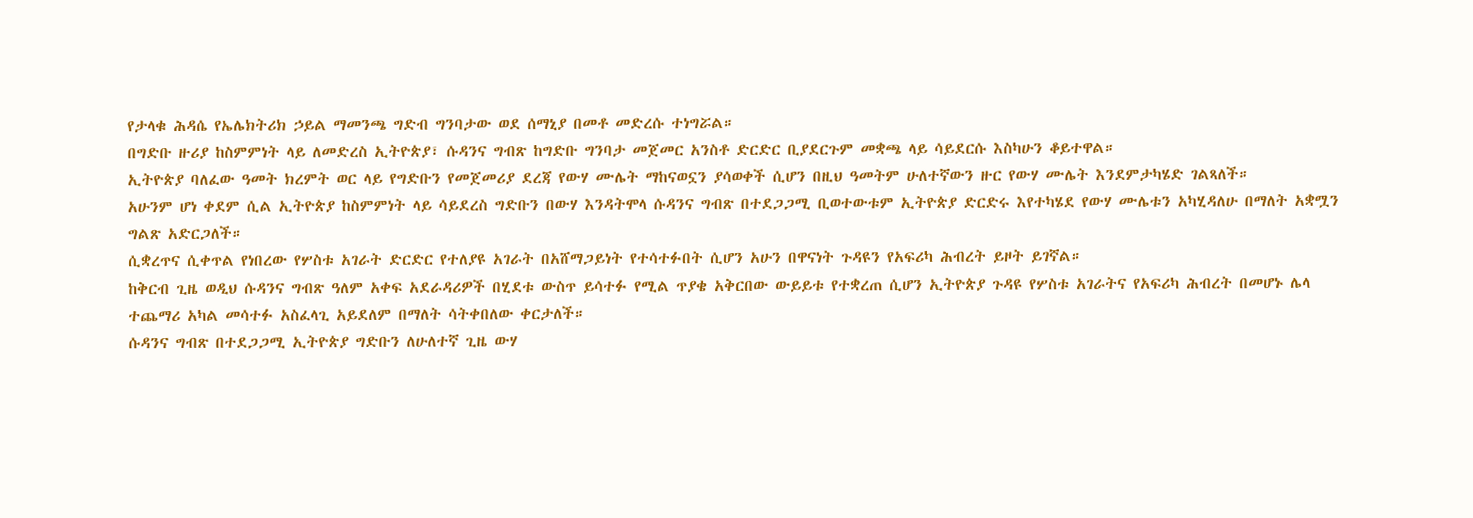የታላቁ ሕዳሴ የኤሌክትሪክ ኃይል ማመንጫ ግድብ ግንባታው ወደ ሰማኒያ በመቶ መድረሱ ተነግሯል።
በግድቡ ዙሪያ ከስምምነት ላይ ለመድረስ ኢትዮጵያ፣ ሱዳንና ግብጽ ከግድቡ ግንባታ መጀመር አንስቶ ድርድር ቢያደርጉም መቋጫ ላይ ሳይደርሱ እስካሁን ቆይተዋል።
ኢትዮጵያ ባለፈው ዓመት ክረምት ወር ላይ የግድቡን የመጀመሪያ ደረጃ የውሃ ሙሌት ማከናወኗን ያሳወቀች ሲሆን በዚህ ዓመትም ሁለተኛውን ዙር የውሃ ሙሌት እንደምታካሄድ ገልጻለች።
አሁንም ሆነ ቀደም ሲል ኢትዮጵያ ከስምምነት ላይ ሳይደረስ ግድቡን በውሃ እንዳትሞላ ሱዳንና ግብጽ በተደጋጋሚ ቢወተውቱም ኢትዮጵያ ድርድሩ እየተካሄደ የውሃ ሙሌቱን አካሂዳለሁ በማለት አቋሟን ግልጽ አድርጋለች።
ሲቋረጥና ሲቀጥል የነበረው የሦስቱ አገራት ድርድር የተለያዩ አገራት በአሸማጋይነት የተሳተፉበት ሲሆን አሁን በዋናነት ጉዳዩን የአፍሪካ ሕብረት ይዞት ይገኛል።
ከቅርብ ጊዜ ወዲህ ሱዳንና ግብጽ ዓለም አቀፍ አደራዳሪዎች በሂደቱ ውስጥ ይሳተፉ የሚል ጥያቄ አቅርበው ውይይቱ የተቋረጠ ሲሆን ኢትዮጵያ ጉዳዩ የሦስቱ አገራትና የአፍሪካ ሕብረት በመሆኑ ሌላ ተጨማሪ አካል መሳተፉ አስፈላጊ አይደለም በማለት ሳትቀበለው ቀርታለች።
ሱዳንና ግብጽ በተደጋጋሚ ኢትዮጵያ ግድቡን ለሁለተኛ ጊዜ ውሃ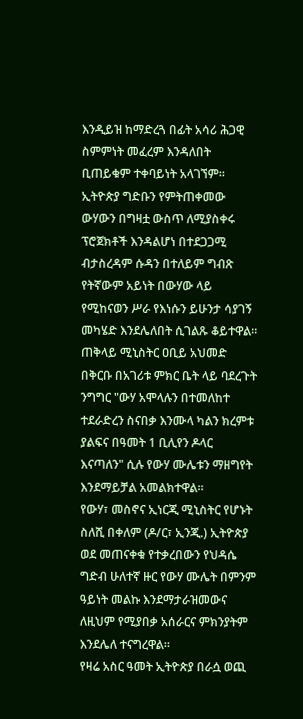እንዲይዝ ከማድረጓ በፊት አሳሪ ሕጋዊ ስምምነት መፈረም እንዳለበት ቢጠይቁም ተቀባይነት አላገኘም።
ኢትዮጵያ ግድቡን የምትጠቀመው ውሃውን በግዛቷ ውስጥ ለሚያስቀሩ ፕሮጀክቶች እንዳልሆነ በተደጋጋሚ ብታስረዳም ሱዳን በተለይም ግብጽ የትኛውም አይነት በውሃው ላይ የሚከናወን ሥራ የእነሱን ይሁንታ ሳያገኝ መካሄድ እንደሌለበት ሲገልጹ ቆይተዋል።
ጠቅላይ ሚኒስትር ዐቢይ አህመድ በቅርቡ በአገሪቱ ምክር ቤት ላይ ባደረጉት ንግግር "ውሃ አሞላሉን በተመለከተ ተደራድረን ስናበቃ እንሙላ ካልን ክረምቱ ያልፍና በዓመት 1 ቢሊየን ዶላር እናጣለን" ሲሉ የውሃ ሙሌቱን ማዘግየት እንደማይቻል አመልክተዋል።
የውሃ፣ መስኖና ኢነርጂ ሚኒስትር የሆኑት ስለሺ በቀለም (ዶ/ር፣ ኢንጂ.) ኢትዮጵያ ወደ መጠናቀቁ የተቃረበውን የህዳሴ ግድብ ሁለተኛ ዙር የውሃ ሙሌት በምንም ዓይነት መልኩ እንደማታራዝመውና ለዚህም የሚያበቃ አሰራርና ምክንያትም እንደሌለ ተናግረዋል።
የዛሬ አስር ዓመት ኢትዮጵያ በራሷ ወጪ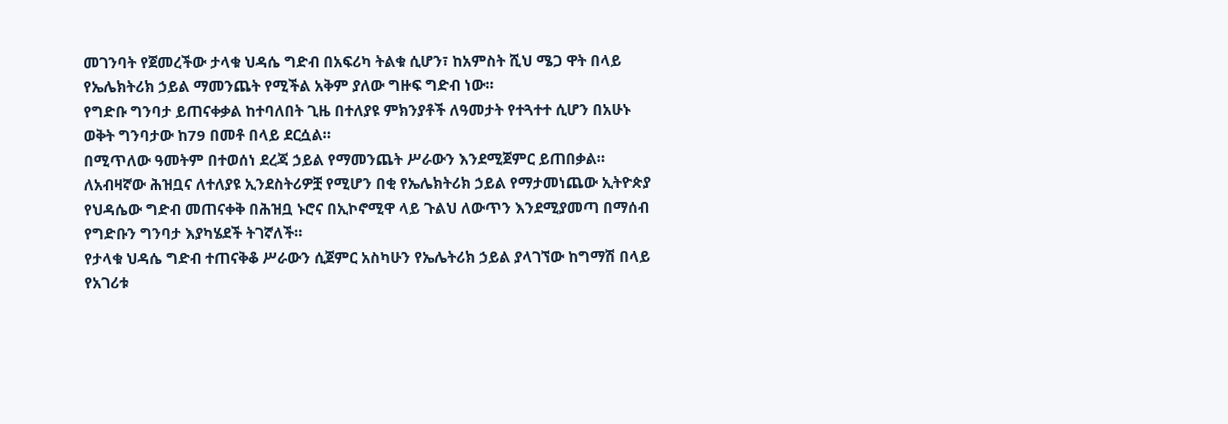መገንባት የጀመረችው ታላቁ ህዳሴ ግድብ በአፍሪካ ትልቁ ሲሆን፣ ከአምስት ሺህ ሜጋ ዋት በላይ የኤሌክትሪክ ኃይል ማመንጨት የሚችል አቅም ያለው ግዙፍ ግድብ ነው።
የግድቡ ግንባታ ይጠናቀቃል ከተባለበት ጊዜ በተለያዩ ምክንያቶች ለዓመታት የተጓተተ ሲሆን በአሁኑ ወቅት ግንባታው ከ79 በመቶ በላይ ደርሷል።
በሚጥለው ዓመትም በተወሰነ ደረጃ ኃይል የማመንጨት ሥራውን እንደሚጀምር ይጠበቃል።
ለአብዛኛው ሕዝቧና ለተለያዩ ኢንደስትሪዎቿ የሚሆን በቂ የኤሌክትሪክ ኃይል የማታመነጨው ኢትዮጵያ የህዳሴው ግድብ መጠናቀቅ በሕዝቧ ኑሮና በኢኮኖሚዋ ላይ ጉልህ ለውጥን እንደሚያመጣ በማሰብ የግድቡን ግንባታ እያካሄደች ትገኛለች።
የታላቁ ህዳሴ ግድብ ተጠናቅቆ ሥራውን ሲጀምር አስካሁን የኤሌትሪክ ኃይል ያላገኘው ከግማሽ በላይ የአገሪቱ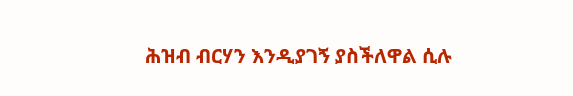ሕዝብ ብርሃን እንዲያገኝ ያስችለዋል ሲሉ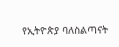የኢትዮጵያ ባለስልጣናት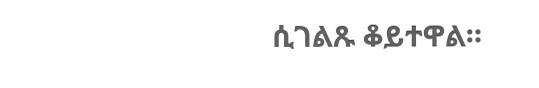ሲገልጹ ቆይተዋል።